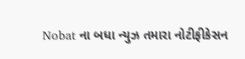Nobat ના બધા ન્યુઝ તમારા નોટીફીકેસન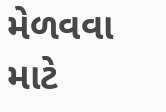મેળવવા માટે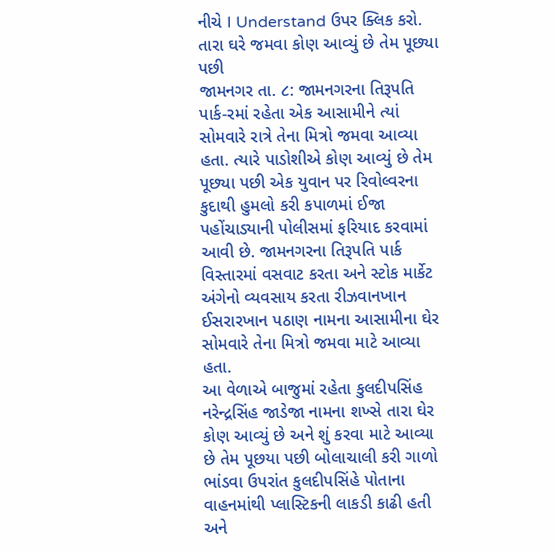નીચે I Understand ઉપર ક્લિક કરો.
તારા ઘરે જમવા કોણ આવ્યું છે તેમ પૂછ્યા પછી
જામનગર તા. ૮: જામનગરના તિરૂપતિ પાર્ક-રમાં રહેતા એક આસામીને ત્યાં સોમવારે રાત્રે તેના મિત્રો જમવા આવ્યા હતા. ત્યારે પાડોશીએ કોણ આવ્યું છે તેમ પૂછ્યા પછી એક યુવાન પર રિવોલ્વરના કુદાથી હુમલો કરી કપાળમાં ઈજા પહોંચાડ્યાની પોલીસમાં ફરિયાદ કરવામાં આવી છે. જામનગરના તિરૂપતિ પાર્ક વિસ્તારમાં વસવાટ કરતા અને સ્ટોક માર્કેટ અંગેનો વ્યવસાય કરતા રીઝવાનખાન ઈસરારખાન પઠાણ નામના આસામીના ઘેર સોમવારે તેના મિત્રો જમવા માટે આવ્યા હતા.
આ વેળાએ બાજુમાં રહેતા કુલદીપસિંહ નરેન્દ્રસિંહ જાડેજા નામના શખ્સે તારા ઘેર કોણ આવ્યું છે અને શું કરવા માટે આવ્યા છે તેમ પૂછયા પછી બોલાચાલી કરી ગાળો ભાંડવા ઉપરાંત કુલદીપસિંહે પોતાના વાહનમાંથી પ્લાસ્ટિકની લાકડી કાઢી હતી અને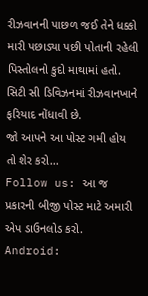રીઝવાનની પાછળ જઈ તેને ધક્કો મારી પછાડ્યા પછી પોતાની રહેલી પિસ્તોલનો કુદો માથામાં હતો. સિટી સી ડિવિઝનમાં રીઝવાનખાને ફરિયાદ નોંધાવી છે.
જો આપને આ પોસ્ટ ગમી હોય તો શેર કરો...
Follow us: આ જ પ્રકારની બીજી પોસ્ટ માટે અમારી એપ ડાઉનલોડ કરો.
Android: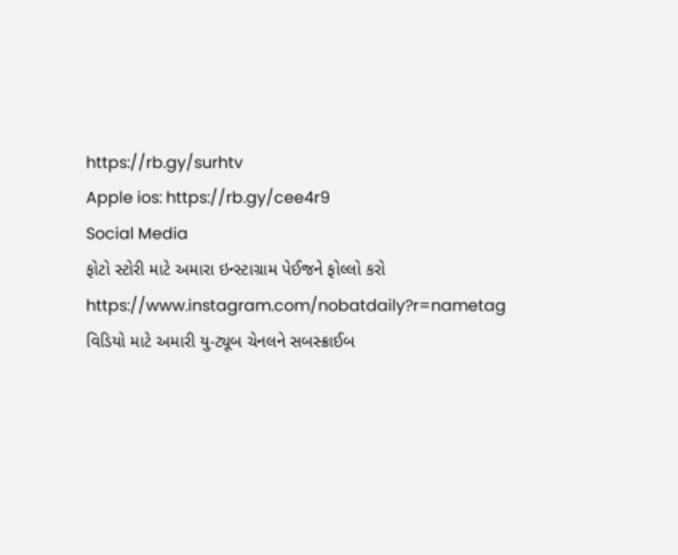https://rb.gy/surhtv
Apple ios: https://rb.gy/cee4r9
Social Media
ફોટો સ્ટોરી માટે અમારા ઇન્સ્ટાગ્રામ પેઈજને ફોલ્લો કરો
https://www.instagram.com/nobatdaily?r=nametag
વિડિયો માટે અમારી યુ-ટ્યૂબ ચેનલને સબસ્ક્રાઈબ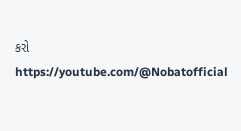કરો
https://youtube.com/@Nobatofficial